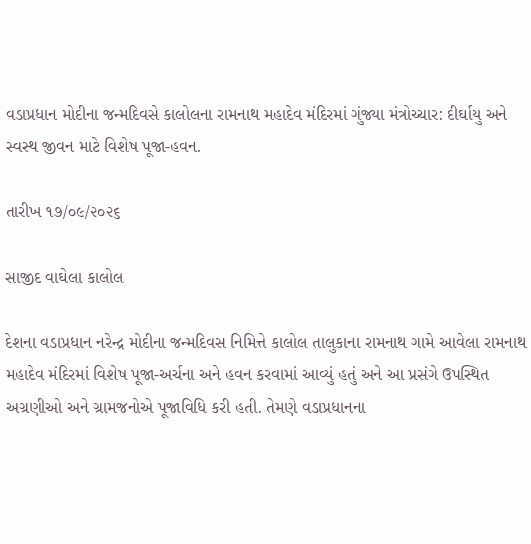વડાપ્રધાન મોદીના જન્મદિવસે કાલોલના રામનાથ મહાદેવ મંદિરમાં ગુંજ્યા મંત્રોચ્ચાર: દીર્ઘાયુ અને સ્વસ્થ જીવન માટે વિશેષ પૂજા-હવન.

તારીખ ૧૭/૦૯/૨૦૨૬

સાજીદ વાઘેલા કાલોલ

દેશના વડાપ્રધાન નરેન્દ્ર મોદીના જન્મદિવસ નિમિત્તે કાલોલ તાલુકાના રામનાથ ગામે આવેલા રામનાથ મહાદેવ મંદિરમાં વિશેષ પૂજા-અર્ચના અને હવન કરવામાં આવ્યું હતું અને આ પ્રસંગે ઉપસ્થિત અગ્રણીઓ અને ગ્રામજનોએ પૂજાવિધિ કરી હતી. તેમણે વડાપ્રધાનના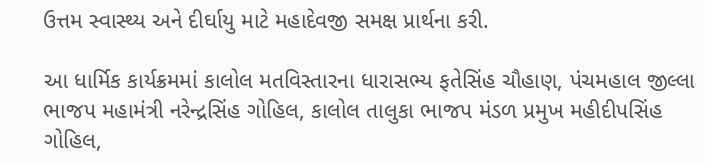ઉત્તમ સ્વાસ્થ્ય અને દીર્ઘાયુ માટે મહાદેવજી સમક્ષ પ્રાર્થના કરી.

આ ધાર્મિક કાર્યક્રમમાં કાલોલ મતવિસ્તારના ધારાસભ્ય ફતેસિંહ ચૌહાણ, પંચમહાલ જીલ્લા ભાજપ મહામંત્રી નરેન્દ્રસિંહ ગોહિલ, કાલોલ તાલુકા ભાજપ મંડળ પ્રમુખ મહીદીપસિંહ ગોહિલ,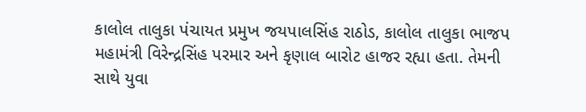કાલોલ તાલુકા પંચાયત પ્રમુખ જયપાલસિંહ રાઠોડ, કાલોલ તાલુકા ભાજપ મહામંત્રી વિરેન્દ્રસિંહ પરમાર અને કૃણાલ બારોટ હાજર રહ્યા હતા. તેમની સાથે યુવા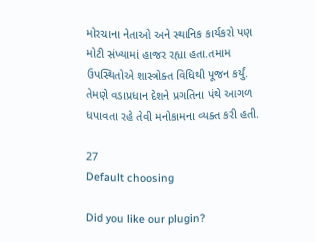મોરચાના નેતાઓ અને સ્થાનિક કાર્યકરો પણ મોટી સંખ્યામાં હાજર રહ્યા હતા.તમામ ઉપસ્થિતોએ શાસ્ત્રોક્ત વિધિથી પૂજન કર્યું. તેમણે વડાપ્રધાન દેશને પ્રગતિના પંથે આગળ ધપાવતા રહે તેવી મનોકામના વ્યક્ત કરી હતી.

27
Default choosing

Did you like our plugin?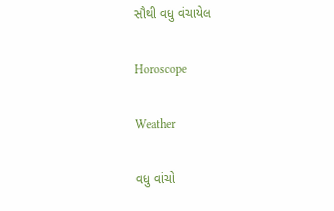સૌથી વધુ વંચાયેલ

Horoscope

Weather

વધુ વાંચો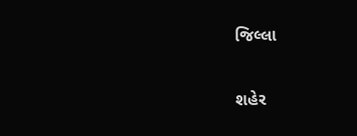જિલ્લા

શહેર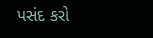પસંદ કરો